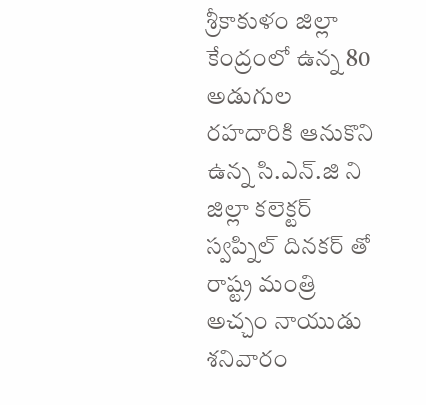శ్రీకాకుళం జిల్లా కేంద్రంలో ఉన్న 80 అడుగుల రహదారికి ఆనుకొని ఉన్న సి.ఎన్.జి ని జిల్లా కలెక్టర్ స్వప్నిల్ దినకర్ తో రాష్ట్ర మంత్రి అచ్చం నాయుడు శనివారం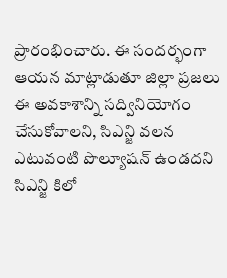ప్రారంభించారు. ఈ సందర్భంగా ఆయన మాట్లాడుతూ జిల్లా ప్రజలు ఈ అవకాశాన్ని సద్వినియోగం చేసుకోవాలని, సిఎన్జి వలన ఎటువంటి పొల్యూషన్ ఉండదని సిఎన్జి కిలో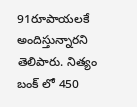91రూపాయలకే అందిస్తున్నారని తెలిపారు. నిత్యం బంక్ లో 450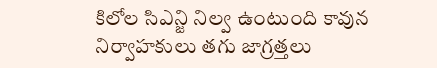కిలోల సిఎన్జి నిల్వ ఉంటుంది కావున నిర్వాహకులు తగు జాగ్రత్తలు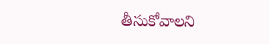తీసుకోవాలని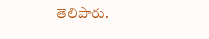తెలిపారు.